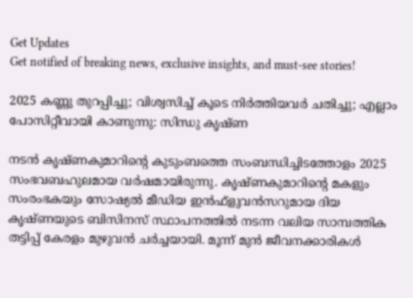Get Updates
Get notified of breaking news, exclusive insights, and must-see stories!

2025 കണ്ണു തുറപ്പിച്ചു; വിശ്വസിച്ച് കൂടെ നിര്‍ത്തിയവര്‍ ചതിച്ചു; എല്ലാം പോസിറ്റീവായി കാണുന്നു: സിന്ധു കൃഷ്ണ

നടന്‍ കൃഷ്ണകുമാറിന്റെ കുടുംബത്തെ സംബന്ധിച്ചിടത്തോളം 2025 സംഭവബഹുലമായ വര്‍ഷമായിരുന്നു. കൃഷ്ണകുമാറിന്റെ മകളും സംരംഭകയും സോഷ്യല്‍ മീഡിയ ഇന്‍ഫ്‌ളുവന്‍സറുമായ ദിയ കൃഷ്ണയുടെ ബിസിനസ് സ്ഥാപനത്തില്‍ നടന്ന വലിയ സാമ്പത്തിക തട്ടിപ്പ് കേരളം മുഴുവന്‍ ചര്‍ച്ചയായി. മൂന്ന് മുന്‍ ജീവനക്കാരികള്‍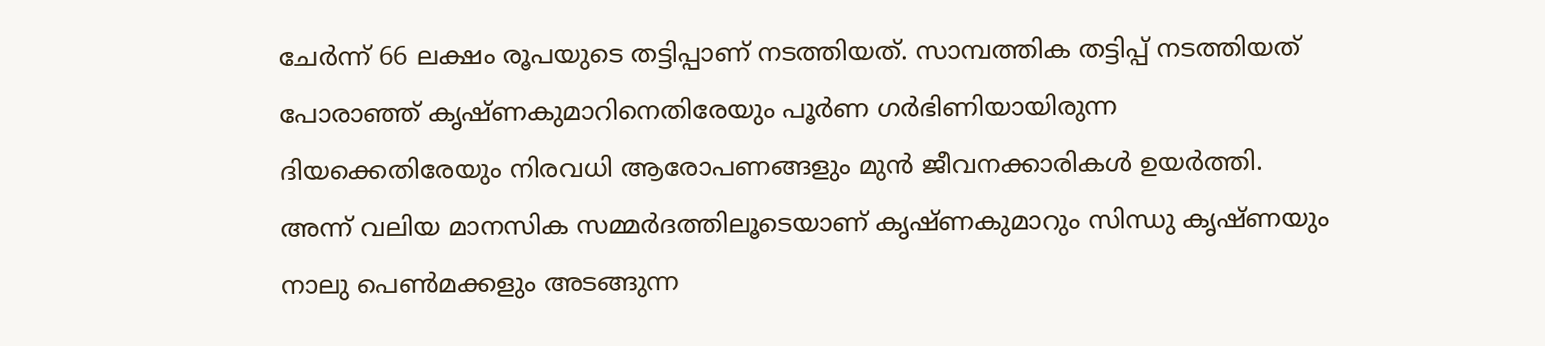ചേര്‍ന്ന് 66 ലക്ഷം രൂപയുടെ തട്ടിപ്പാണ് നടത്തിയത്. സാമ്പത്തിക തട്ടിപ്പ് നടത്തിയത് പോരാഞ്ഞ് കൃഷ്ണകുമാറിനെതിരേയും പൂര്‍ണ ഗര്‍ഭിണിയായിരുന്ന ദിയക്കെതിരേയും നിരവധി ആരോപണങ്ങളും മുന്‍ ജീവനക്കാരികള്‍ ഉയര്‍ത്തി. അന്ന് വലിയ മാനസിക സമ്മര്‍ദത്തിലൂടെയാണ് കൃഷ്ണകുമാറും സിന്ധു കൃഷ്ണയും നാലു പെണ്‍മക്കളും അടങ്ങുന്ന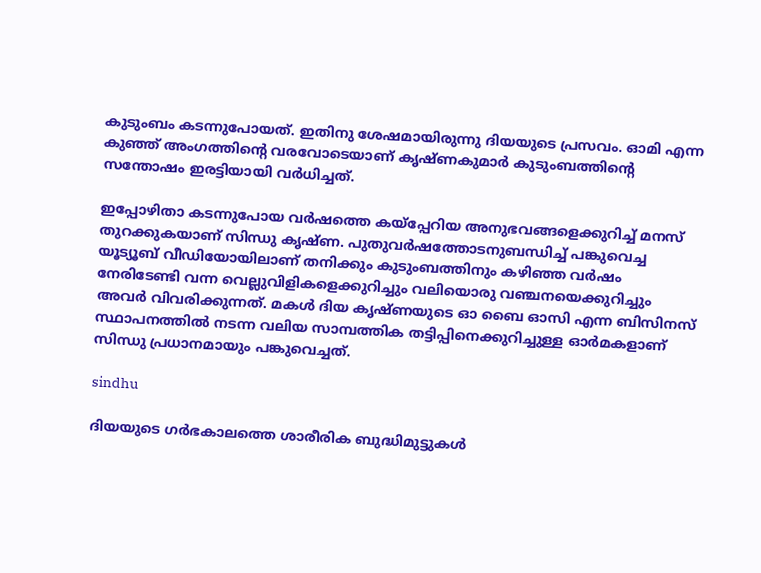കുടുംബം കടന്നുപോയത്. ഇതിനു ശേഷമായിരുന്നു ദിയയുടെ പ്രസവം. ഓമി എന്ന കുഞ്ഞ് അംഗത്തിന്റെ വരവോടെയാണ് കൃഷ്ണകുമാര്‍ കുടുംബത്തിന്റെ സന്തോഷം ഇരട്ടിയായി വര്‍ധിച്ചത്.

ഇപ്പോഴിതാ കടന്നുപോയ വര്‍ഷത്തെ കയ്‌പ്പേറിയ അനുഭവങ്ങളെക്കുറിച്ച് മനസ് തുറക്കുകയാണ് സിന്ധു കൃഷ്ണ. പുതുവര്‍ഷത്തോടനുബന്ധിച്ച് പങ്കുവെച്ച യൂട്യൂബ് വീഡിയോയിലാണ് തനിക്കും കുടുംബത്തിനും കഴിഞ്ഞ വര്‍ഷം നേരിടേണ്ടി വന്ന വെല്ലുവിളികളെക്കുറിച്ചും വലിയൊരു വഞ്ചനയെക്കുറിച്ചും അവര്‍ വിവരിക്കുന്നത്. മകള്‍ ദിയ കൃഷ്ണയുടെ ഓ ബൈ ഓസി എന്ന ബിസിനസ് സ്ഥാപനത്തില്‍ നടന്ന വലിയ സാമ്പത്തിക തട്ടിപ്പിനെക്കുറിച്ചുള്ള ഓര്‍മകളാണ് സിന്ധു പ്രധാനമായും പങ്കുവെച്ചത്.

sindhu

ദിയയുടെ ഗര്‍ഭകാലത്തെ ശാരീരിക ബുദ്ധിമുട്ടുകള്‍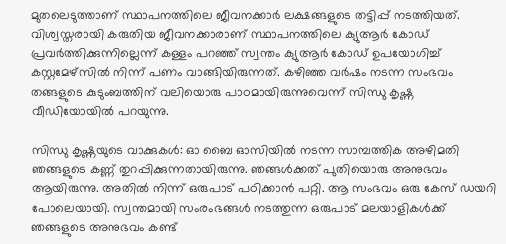മുതലെടുത്താണ് സ്ഥാപനത്തിലെ ജീവനക്കാര്‍ ലക്ഷങ്ങളുടെ തട്ടിപ്പ് നടത്തിയത്. വിശ്വസ്തരായി കരുതിയ ജീവനക്കാരാണ് സ്ഥാപനത്തിലെ ക്യുആര്‍ കോഡ് പ്രവര്‍ത്തിക്കുന്നില്ലെന്ന് കള്ളം പറഞ്ഞ് സ്വന്തം ക്യുആര്‍ കോഡ് ഉപയോഗിച്ച് കസ്റ്റമേഴ്‌സില്‍ നിന്ന് പണം വാങ്ങിയിരുന്നത്. കഴിഞ്ഞ വര്‍ഷം നടന്ന സംഭവം തങ്ങളുടെ കുടുംബത്തിന് വലിയൊരു പാഠമായിരുന്നുവെന്ന് സിന്ധു കൃഷ്ണ വീഡിയോയില്‍ പറയുന്നു.

സിന്ധു കൃഷ്ണയുടെ വാക്കുകള്‍: ഓ ബൈ ഓസിയില്‍ നടന്ന സാമ്പത്തിക അഴിമതി ഞങ്ങളുടെ കണ്ണ് തുറപ്പിക്കുന്നതായിരുന്നു. ഞങ്ങള്‍ക്കത് പുതിയൊരു അനുഭവം ആയിരുന്നു. അതില്‍ നിന്ന് ഒരുപാട് പഠിക്കാന്‍ പറ്റി. ആ സംഭവം ഒരു കേസ് ഡയറി പോലെയായി. സ്വന്തമായി സംരംഭങ്ങള്‍ നടത്തുന്ന ഒരുപാട് മലയാളികള്‍ക്ക് ഞങ്ങളുടെ അനുഭവം കണ്ട്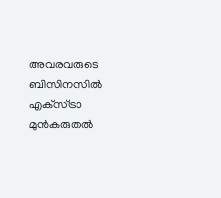അവരവരുടെ ബിസിനസില്‍ എക്‌സ്ട്രാ മുന്‍കരുതല്‍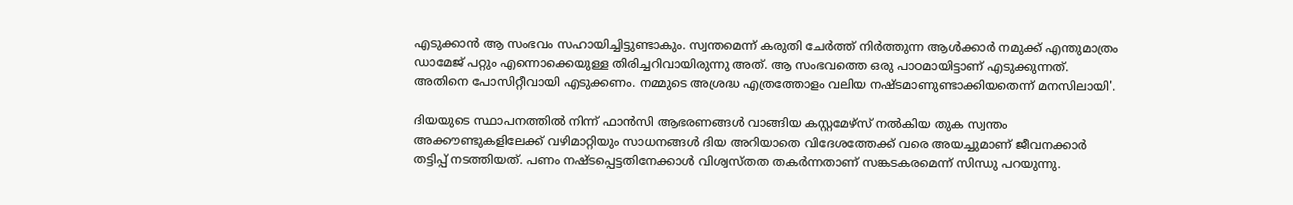എടുക്കാന്‍ ആ സംഭവം സഹായിച്ചിട്ടുണ്ടാകും. സ്വന്തമെന്ന് കരുതി ചേര്‍ത്ത് നിര്‍ത്തുന്ന ആള്‍ക്കാര്‍ നമുക്ക് എന്തുമാത്രം ഡാമേജ് പറ്റും എന്നൊക്കെയുള്ള തിരിച്ചറിവായിരുന്നു അത്. ആ സംഭവത്തെ ഒരു പാഠമായിട്ടാണ് എടുക്കുന്നത്. അതിനെ പോസിറ്റീവായി എടുക്കണം. നമ്മുടെ അശ്രദ്ധ എത്രത്തോളം വലിയ നഷ്ടമാണുണ്ടാക്കിയതെന്ന് മനസിലായി'.

ദിയയുടെ സ്ഥാപനത്തില്‍ നിന്ന് ഫാന്‍സി ആഭരണങ്ങള്‍ വാങ്ങിയ കസ്റ്റമേഴ്‌സ് നല്‍കിയ തുക സ്വന്തം അക്കൗണ്ടുകളിലേക്ക് വഴിമാറ്റിയും സാധനങ്ങള്‍ ദിയ അറിയാതെ വിദേശത്തേക്ക് വരെ അയച്ചുമാണ് ജീവനക്കാര്‍ തട്ടിപ്പ് നടത്തിയത്. പണം നഷ്ടപ്പെട്ടതിനേക്കാള്‍ വിശ്വസ്തത തകര്‍ന്നതാണ് സങ്കടകരമെന്ന് സിന്ധു പറയുന്നു.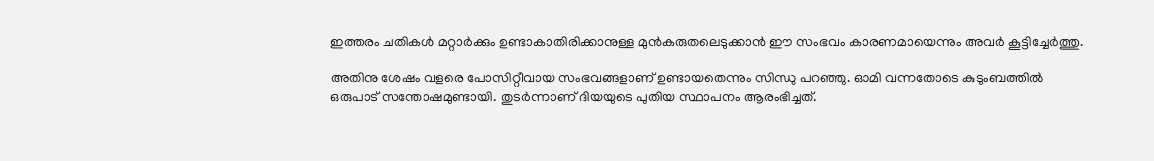ഇത്തരം ചതികള്‍ മറ്റാര്‍ക്കും ഉണ്ടാകാതിരിക്കാനുള്ള മുന്‍കരുതലെടുക്കാന്‍ ഈ സംഭവം കാരണമായെന്നും അവര്‍ കൂട്ടിച്ചേര്‍ത്തു.

അതിനു ശേഷം വളരെ പോസിറ്റീവായ സംഭവങ്ങളാണ് ഉണ്ടായതെന്നും സിന്ധു പറഞ്ഞു. ഓമി വന്നതോടെ കുടുംബത്തില്‍ ഒരുപാട് സന്തോഷമുണ്ടായി. തുടര്‍ന്നാണ് ദിയയുടെ പുതിയ സ്ഥാപനം ആരംഭിച്ചത്.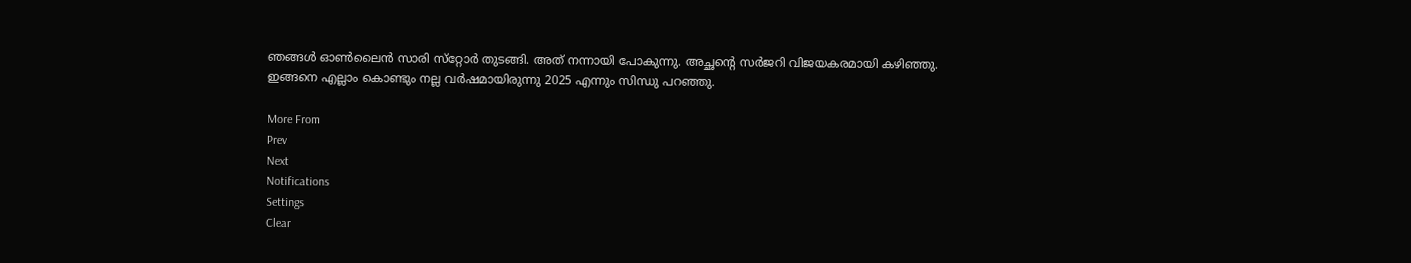ഞങ്ങള്‍ ഓണ്‍ലൈന്‍ സാരി സ്‌റ്റോര്‍ തുടങ്ങി. അത് നന്നായി പോകുന്നു. അച്ഛന്റെ സര്‍ജറി വിജയകരമായി കഴിഞ്ഞു. ഇങ്ങനെ എല്ലാം കൊണ്ടും നല്ല വര്‍ഷമായിരുന്നു 2025 എന്നും സിന്ധു പറഞ്ഞു.

More From
Prev
Next
Notifications
Settings
Clear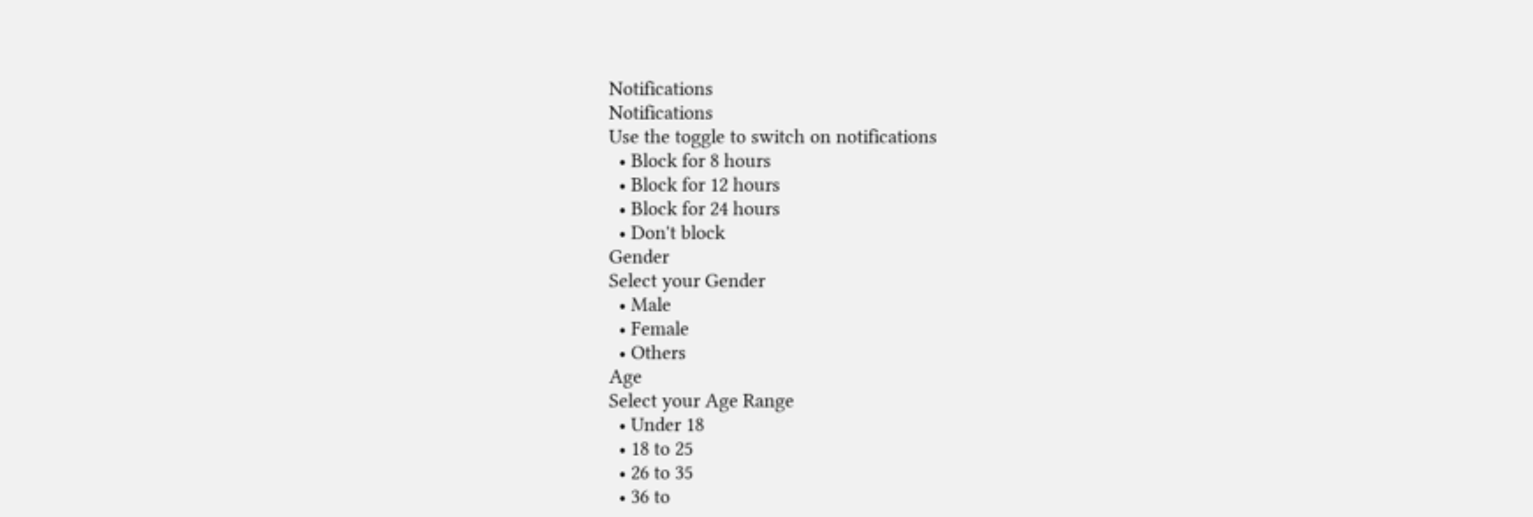Notifications
Notifications
Use the toggle to switch on notifications
  • Block for 8 hours
  • Block for 12 hours
  • Block for 24 hours
  • Don't block
Gender
Select your Gender
  • Male
  • Female
  • Others
Age
Select your Age Range
  • Under 18
  • 18 to 25
  • 26 to 35
  • 36 to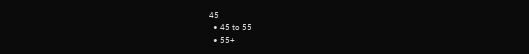45
  • 45 to 55
  • 55+